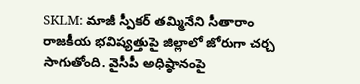SKLM: మాజీ స్పీకర్ తమ్మినేని సీతారాం రాజకీయ భవిష్యత్తుపై జిల్లాలో జోరుగా చర్చ సాగుతోంది. వైసీపీ అధిష్ఠానంపై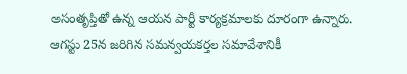అసంతృప్తితో ఉన్న ఆయన పార్టీ కార్యక్రమాలకు దూరంగా ఉన్నారు. ఆగస్టు 25న జరిగిన సమన్వయకర్తల సమావేశానికీ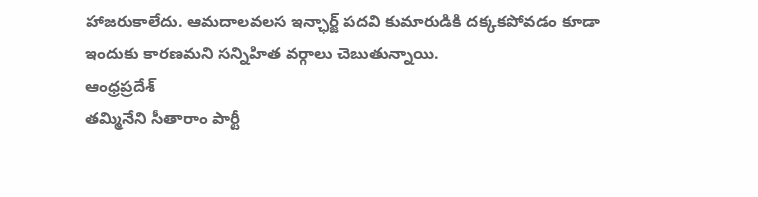హాజరుకాలేదు. ఆమదాలవలస ఇన్ఛార్జ్ పదవి కుమారుడికి దక్కకపోవడం కూడా ఇందుకు కారణమని సన్నిహిత వర్గాలు చెబుతున్నాయి.
ఆంధ్రప్రదేశ్
తమ్మినేని సీతారాం పార్టీ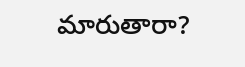మారుతారా?